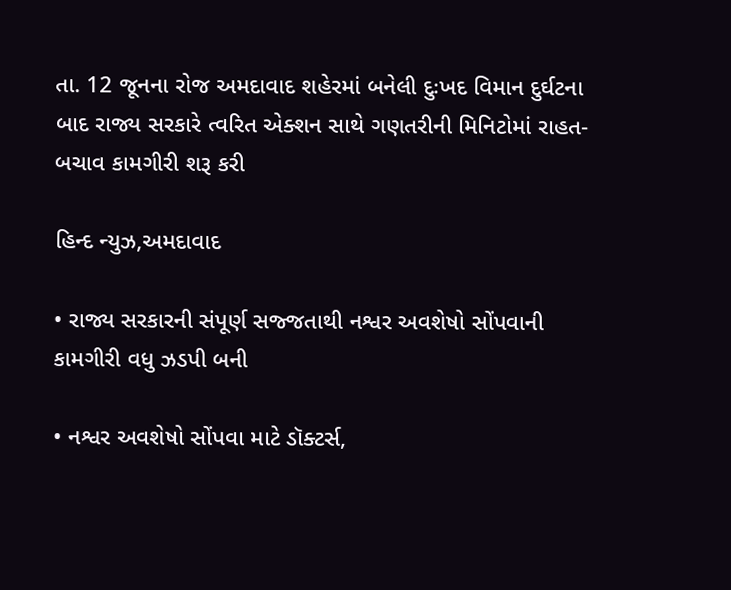તા. 12 જૂનના રોજ અમદાવાદ શહેરમાં બનેલી દુઃખદ વિમાન દુર્ઘટના બાદ રાજ્ય સરકારે ત્વરિત એક્શન સાથે ગણતરીની મિનિટોમાં રાહત-બચાવ કામગીરી શરૂ કરી

હિન્દ ન્યુઝ,અમદાવાદ

• રાજ્ય સરકારની સંપૂર્ણ સજ્જતાથી નશ્વર અવશેષો સોંપવાની કામગીરી વધુ ઝડપી બની

• નશ્વર અવશેષો સોંપવા માટે ડૉક્ટર્સ,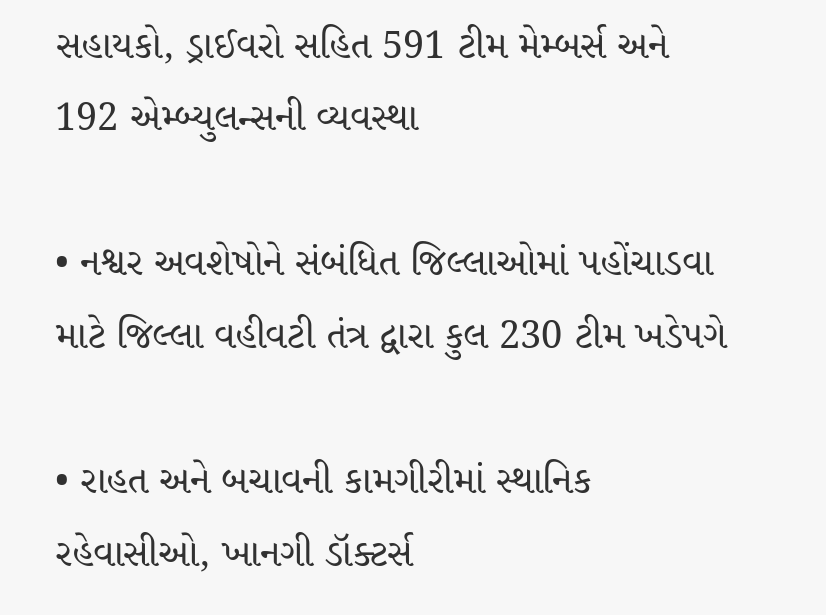સહાયકો, ડ્રાઈવરો સહિત 591 ટીમ મેમ્બર્સ અને 192 એમ્બ્યુલન્સની વ્યવસ્થા

• નશ્વર અવશેષોને સંબંધિત જિલ્લાઓમાં પહોંચાડવા માટે જિલ્લા વહીવટી તંત્ર દ્વારા કુલ 230 ટીમ ખડેપગે

• રાહત અને બચાવની કામગીરીમાં સ્થાનિક રહેવાસીઓ, ખાનગી ડૉક્ટર્સ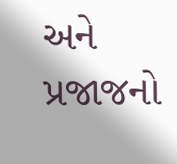અને પ્રજાજનો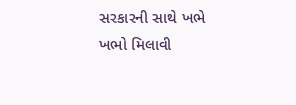સરકારની સાથે ખભે ખભો મિલાવી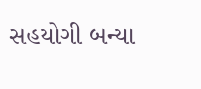સહયોગી બન્યા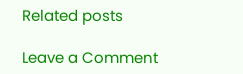Related posts

Leave a Comment